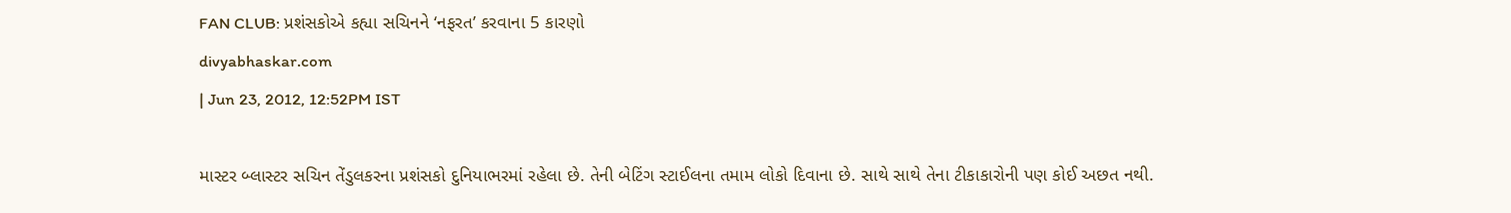FAN CLUB: પ્રશંસકોએ કહ્યા સચિનને ‘નફરત’ કરવાના 5 કારણો
divyabhaskar.com
| Jun 23, 2012, 12:52PM IST

માસ્ટર બ્લાસ્ટર સચિન તેંડુલકરના પ્રશંસકો દુનિયાભરમાં રહેલા છે. તેની બેટિંગ સ્ટાઈલના તમામ લોકો દિવાના છે. સાથે સાથે તેના ટીકાકારોની પણ કોઈ અછત નથી.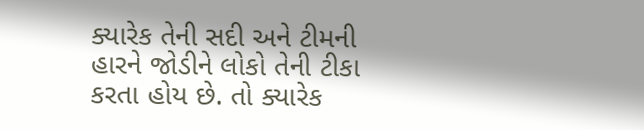ક્યારેક તેની સદી અને ટીમની હારને જોડીને લોકો તેની ટીકા કરતા હોય છે. તો ક્યારેક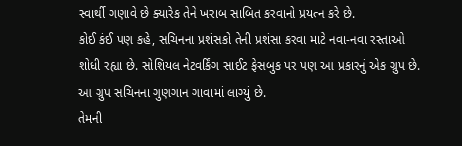સ્વાર્થી ગણાવે છે ક્યારેક તેને ખરાબ સાબિત કરવાનો પ્રયત્ન કરે છે.
કોઈ કંઈ પણ કહે, સચિનના પ્રશંસકો તેની પ્રશંસા કરવા માટે નવા-નવા રસ્તાઓ શોધી રહ્યા છે. સોશિયલ નેટવર્કિંગ સાઈટ ફેસબુક પર પણ આ પ્રકારનું એક ગ્રુપ છે. આ ગ્રુપ સચિનના ગુણગાન ગાવામાં લાગ્યું છે.
તેમની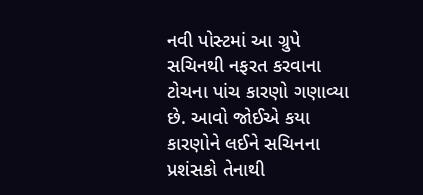નવી પોસ્ટમાં આ ગ્રુપે સચિનથી નફરત કરવાના ટોચના પાંચ કારણો ગણાવ્યા છે. આવો જોઈએ કયા કારણોને લઈને સચિનના પ્રશંસકો તેનાથી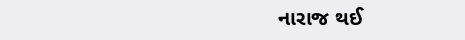નારાજ થઈ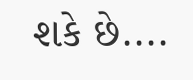શકે છે....